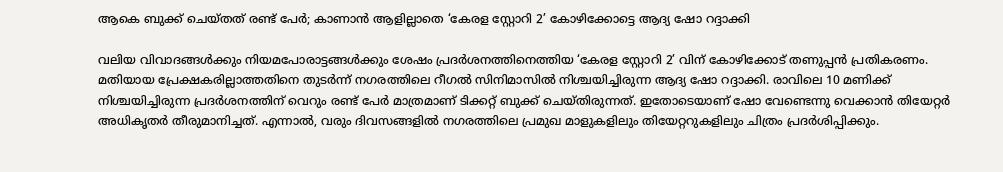ആകെ ബുക്ക് ചെയ്തത് രണ്ട് പേർ; കാണാൻ ആളില്ലാതെ ‘കേരള സ്റ്റോറി 2’ കോഴിക്കോട്ടെ ആദ്യ ഷോ റദ്ദാക്കി

വലിയ വിവാദങ്ങൾക്കും നിയമപോരാട്ടങ്ങൾക്കും ശേഷം പ്രദർശനത്തിനെത്തിയ ‘കേരള സ്റ്റോറി 2’ വിന് കോഴിക്കോട് തണുപ്പൻ പ്രതികരണം. മതിയായ പ്രേക്ഷകരില്ലാത്തതിനെ തുടർന്ന് നഗരത്തിലെ റീഗൽ സിനിമാസിൽ നിശ്ചയിച്ചിരുന്ന ആദ്യ ഷോ റദ്ദാക്കി. രാവിലെ 10 മണിക്ക് നിശ്ചയിച്ചിരുന്ന പ്രദർശനത്തിന് വെറും രണ്ട് പേർ മാത്രമാണ് ടിക്കറ്റ് ബുക്ക് ചെയ്തിരുന്നത്. ഇതോടെയാണ് ഷോ വേണ്ടെന്നു വെക്കാൻ തിയേറ്റർ അധികൃതർ തീരുമാനിച്ചത്. എന്നാൽ, വരും ദിവസങ്ങളിൽ നഗരത്തിലെ പ്രമുഖ മാളുകളിലും തിയേറ്ററുകളിലും ചിത്രം പ്രദർശിപ്പിക്കും.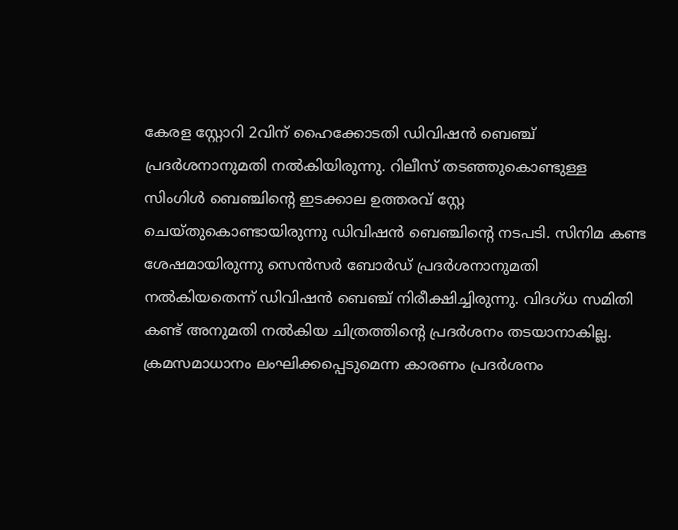കേരള സ്റ്റോറി 2വിന് ഹൈക്കോടതി ഡിവിഷന്‍ ബെഞ്ച് പ്രദര്‍ശനാനുമതി നല്‍കിയിരുന്നു. റിലീസ് തടഞ്ഞുകൊണ്ടുള്ള സിംഗിള്‍ ബെഞ്ചിന്റെ ഇടക്കാല ഉത്തരവ് സ്റ്റേ ചെയ്തുകൊണ്ടായിരുന്നു ഡിവിഷന്‍ ബെഞ്ചിന്റെ നടപടി. സിനിമ കണ്ട ശേഷമായിരുന്നു സെന്‍സര്‍ ബോര്‍ഡ് പ്രദര്‍ശനാനുമതി നല്‍കിയതെന്ന് ഡിവിഷന്‍ ബെഞ്ച് നിരീക്ഷിച്ചിരുന്നു. വിദഗ്ധ സമിതി കണ്ട് അനുമതി നല്‍കിയ ചിത്രത്തിന്റെ പ്രദര്‍ശനം തടയാനാകില്ല. ക്രമസമാധാനം ലംഘിക്കപ്പെടുമെന്ന കാരണം പ്രദര്‍ശനം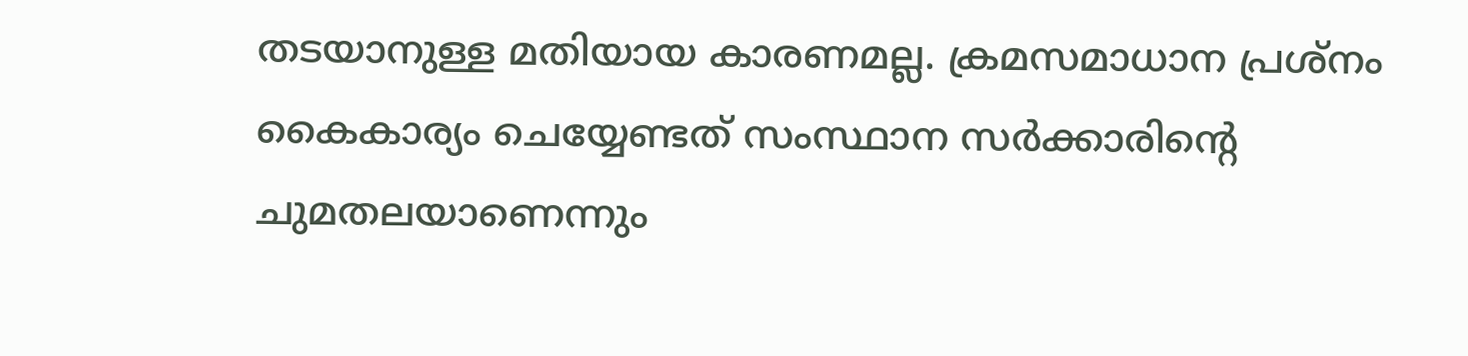തടയാനുള്ള മതിയായ കാരണമല്ല. ക്രമസമാധാന പ്രശ്‌നം കൈകാര്യം ചെയ്യേണ്ടത് സംസ്ഥാന സര്‍ക്കാരിന്റെ ചുമതലയാണെന്നും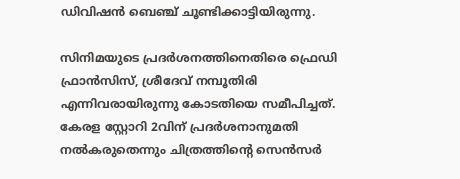ഡിവിഷന്‍ ബെഞ്ച് ചൂണ്ടിക്കാട്ടിയിരുന്നു.

സിനിമയുടെ പ്രദര്‍ശനത്തിനെതിരെ ഫ്രെഡി ഫ്രാന്‍സിസ്, ശ്രീദേവ് നമ്പൂതിരി എന്നിവരായിരുന്നു കോടതിയെ സമീപിച്ചത്. കേരള സ്റ്റോറി 2വിന് പ്രദര്‍ശനാനുമതി നല്‍കരുതെന്നും ചിത്രത്തിന്റെ സെന്‍സര്‍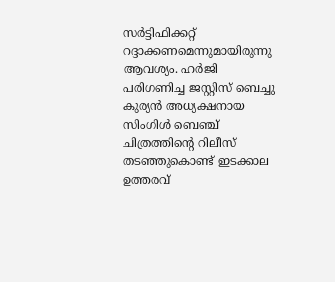സര്‍ട്ടിഫിക്കറ്റ് റദ്ദാക്കണമെന്നുമായിരുന്നു ആവശ്യം. ഹര്‍ജി പരിഗണിച്ച ജസ്റ്റിസ് ബെച്ചു കുര്യന്‍ അധ്യക്ഷനായ സിംഗിള്‍ ബെഞ്ച് ചിത്രത്തിന്റെ റിലീസ് തടഞ്ഞുകൊണ്ട് ഇടക്കാല ഉത്തരവ്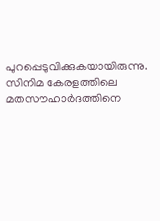പുറപ്പെടുവിക്കുകയായിരുന്നു. സിനിമ കേരളത്തിലെ മതസൗഹാര്‍ദത്തിനെ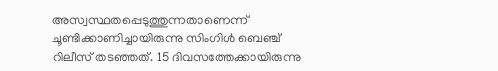അസ്വസ്ഥതപ്പെടുത്തുന്നതാണെന്ന് ചൂണ്ടിക്കാണിച്ചായിരുന്നു സിംഗിള്‍ ബെഞ്ച് റിലീസ് തടഞ്ഞത്. 15 ദിവസത്തേക്കായിരുന്നു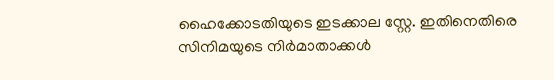ഹൈക്കോടതിയുടെ ഇടക്കാല സ്റ്റേ. ഇതിനെതിരെ സിനിമയുടെ നിര്‍മാതാക്കള്‍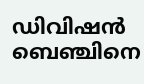ഡിവിഷന്‍ ബെഞ്ചിനെ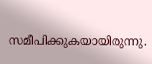സമീപിക്കുകയായിരുന്നു.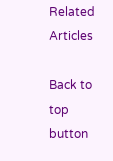Related Articles

Back to top button